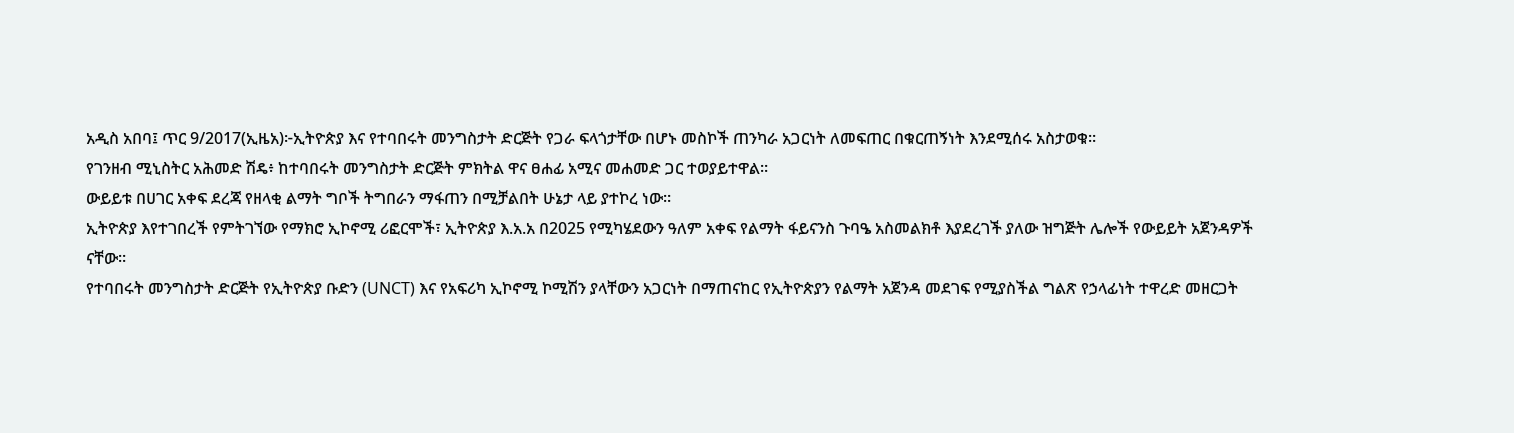አዲስ አበባ፤ ጥር 9/2017(ኢዜአ)፦ኢትዮጵያ እና የተባበሩት መንግስታት ድርጅት የጋራ ፍላጎታቸው በሆኑ መስኮች ጠንካራ አጋርነት ለመፍጠር በቁርጠኝነት እንደሚሰሩ አስታወቁ።
የገንዘብ ሚኒስትር አሕመድ ሽዴ፥ ከተባበሩት መንግስታት ድርጅት ምክትል ዋና ፀሐፊ አሚና መሐመድ ጋር ተወያይተዋል።
ውይይቱ በሀገር አቀፍ ደረጃ የዘላቂ ልማት ግቦች ትግበራን ማፋጠን በሚቻልበት ሁኔታ ላይ ያተኮረ ነው።
ኢትዮጵያ እየተገበረች የምትገኘው የማክሮ ኢኮኖሚ ሪፎርሞች፣ ኢትዮጵያ እ.አ.አ በ2025 የሚካሄደውን ዓለም አቀፍ የልማት ፋይናንስ ጉባዔ አስመልክቶ እያደረገች ያለው ዝግጅት ሌሎች የውይይት አጀንዳዎች ናቸው።
የተባበሩት መንግስታት ድርጅት የኢትዮጵያ ቡድን (UNCT) እና የአፍሪካ ኢኮኖሚ ኮሚሽን ያላቸውን አጋርነት በማጠናከር የኢትዮጵያን የልማት አጀንዳ መደገፍ የሚያስችል ግልጽ የኃላፊነት ተዋረድ መዘርጋት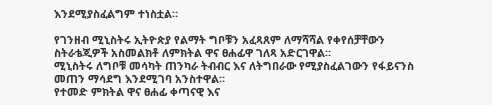እንደሚያስፈልግም ተነስቷል።

የገንዘብ ሚኒስትሩ ኢትዮጵያ የልማት ግቦቹን አፈጻጸም ለማሻሻል የቀየሰቻቸውን ስትራቴጂዎች አስመልክቶ ለምክትል ዋና ፀሐፊዋ ገለጻ አድርገዋል።
ሚኒስትሩ ለግቦቹ መሳካት ጠንካራ ትብብር እና ለትግበራው የሚያስፈልገውን የፋይናንስ መጠን ማሳደግ እንደሚገባ አንስተዋል።
የተመድ ምክትል ዋና ፀሐፊ ቀጣናዊ እና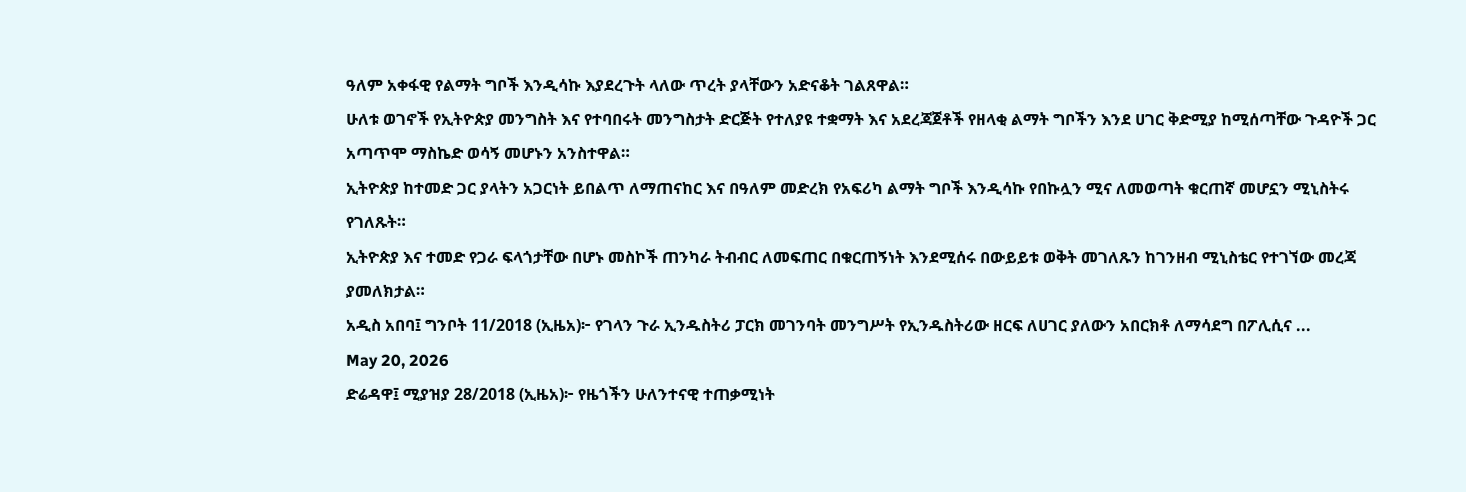ዓለም አቀፋዊ የልማት ግቦች እንዲሳኩ እያደረጉት ላለው ጥረት ያላቸውን አድናቆት ገልጸዋል።
ሁለቱ ወገኖች የኢትዮጵያ መንግስት እና የተባበሩት መንግስታት ድርጅት የተለያዩ ተቋማት እና አደረጃጀቶች የዘላቂ ልማት ግቦችን እንደ ሀገር ቅድሚያ ከሚሰጣቸው ጉዳዮች ጋር አጣጥሞ ማስኬድ ወሳኝ መሆኑን አንስተዋል።
ኢትዮጵያ ከተመድ ጋር ያላትን አጋርነት ይበልጥ ለማጠናከር እና በዓለም መድረክ የአፍሪካ ልማት ግቦች እንዲሳኩ የበኩሏን ሚና ለመወጣት ቁርጠኛ መሆኗን ሚኒስትሩ የገለጹት።
ኢትዮጵያ እና ተመድ የጋራ ፍላጎታቸው በሆኑ መስኮች ጠንካራ ትብብር ለመፍጠር በቁርጠኝነት እንደሚሰሩ በውይይቱ ወቅት መገለጹን ከገንዘብ ሚኒስቴር የተገኘው መረጃ ያመለክታል።
አዲስ አበባ፤ ግንቦት 11/2018 (ኢዜአ)፦ የገላን ጉራ ኢንዱስትሪ ፓርክ መገንባት መንግሥት የኢንዱስትሪው ዘርፍ ለሀገር ያለውን አበርክቶ ለማሳደግ በፖሊሲና ...
May 20, 2026
ድሬዳዋ፤ ሚያዝያ 28/2018 (ኢዜአ)፦ የዜጎችን ሁለንተናዊ ተጠቃሚነት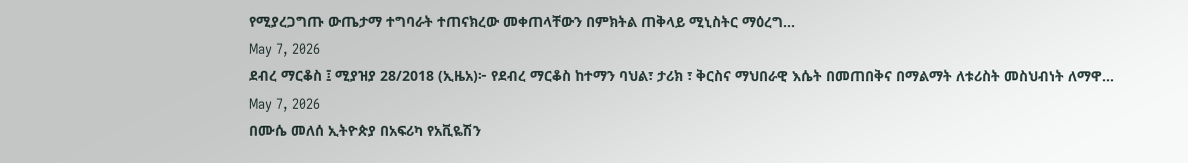የሚያረጋግጡ ውጤታማ ተግባራት ተጠናክረው መቀጠላቸውን በምክትል ጠቅላይ ሚኒስትር ማዕረግ...
May 7, 2026
ደብረ ማርቆስ ፤ ሚያዝያ 28/2018 (ኢዜአ)፦ የደብረ ማርቆስ ከተማን ባህል፣ ታሪክ ፣ ቅርስና ማህበራዊ እሴት በመጠበቅና በማልማት ለቱሪስት መስህብነት ለማዋ...
May 7, 2026
በሙሴ መለሰ ኢትዮጵያ በአፍሪካ የአቪዬሽን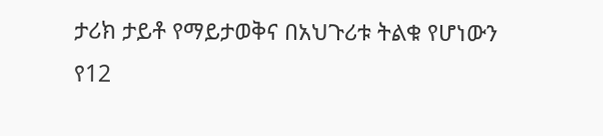ታሪክ ታይቶ የማይታወቅና በአህጉሪቱ ትልቁ የሆነውን የ12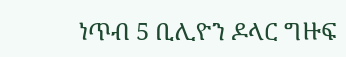ነጥብ 5 ቢሊዮን ዶላር ግዙፍ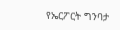የኤርፖርት ግንባታ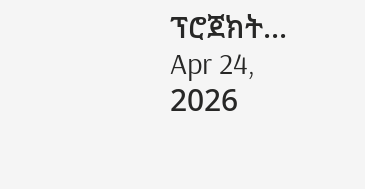ፕሮጀክት...
Apr 24, 2026